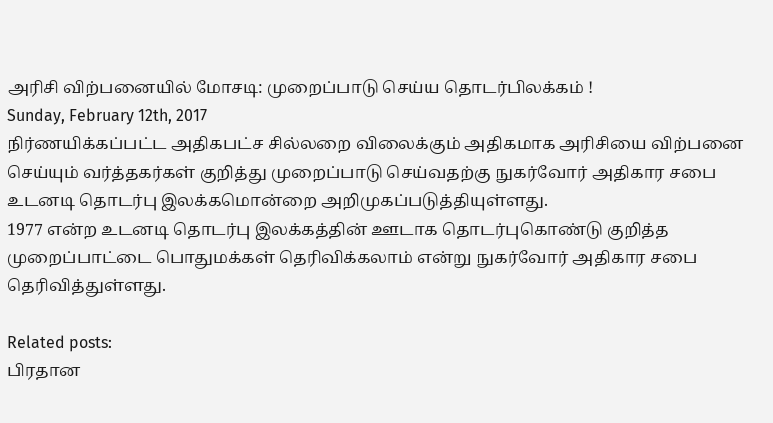அரிசி விற்பனையில் மோசடி: முறைப்பாடு செய்ய தொடர்பிலக்கம் !
Sunday, February 12th, 2017
நிர்ணயிக்கப்பட்ட அதிகபட்ச சில்லறை விலைக்கும் அதிகமாக அரிசியை விற்பனை செய்யும் வர்த்தகர்கள் குறித்து முறைப்பாடு செய்வதற்கு நுகர்வோர் அதிகார சபை உடனடி தொடர்பு இலக்கமொன்றை அறிமுகப்படுத்தியுள்ளது.
1977 என்ற உடனடி தொடர்பு இலக்கத்தின் ஊடாக தொடர்புகொண்டு குறித்த முறைப்பாட்டை பொதுமக்கள் தெரிவிக்கலாம் என்று நுகர்வோர் அதிகார சபை தெரிவித்துள்ளது.

Related posts:
பிரதான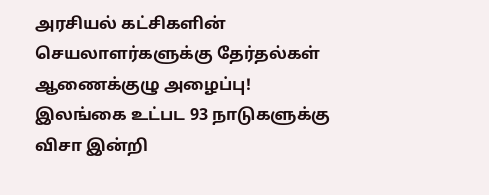அரசியல் கட்சிகளின் செயலாளர்களுக்கு தேர்தல்கள் ஆணைக்குழு அழைப்பு!
இலங்கை உட்பட 93 நாடுகளுக்கு விசா இன்றி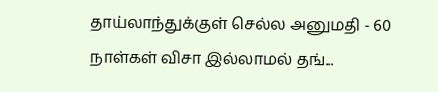தாய்லாந்துக்குள் செல்ல அனுமதி - 60 நாள்கள் விசா இல்லாமல் தங்...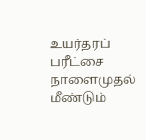உயர்தரப் பரீட்சை நாளைமுதல் மீண்டும்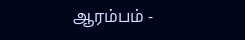ஆரம்பம் -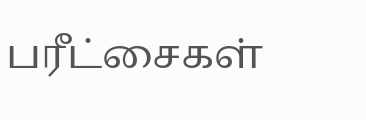பரீட்சைகள்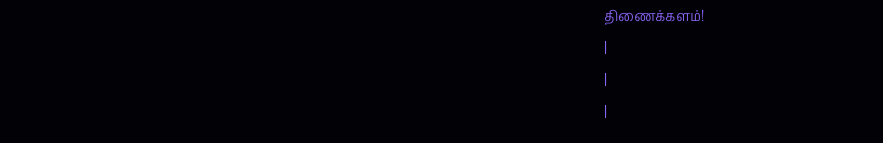திணைக்களம்!
|
|
|